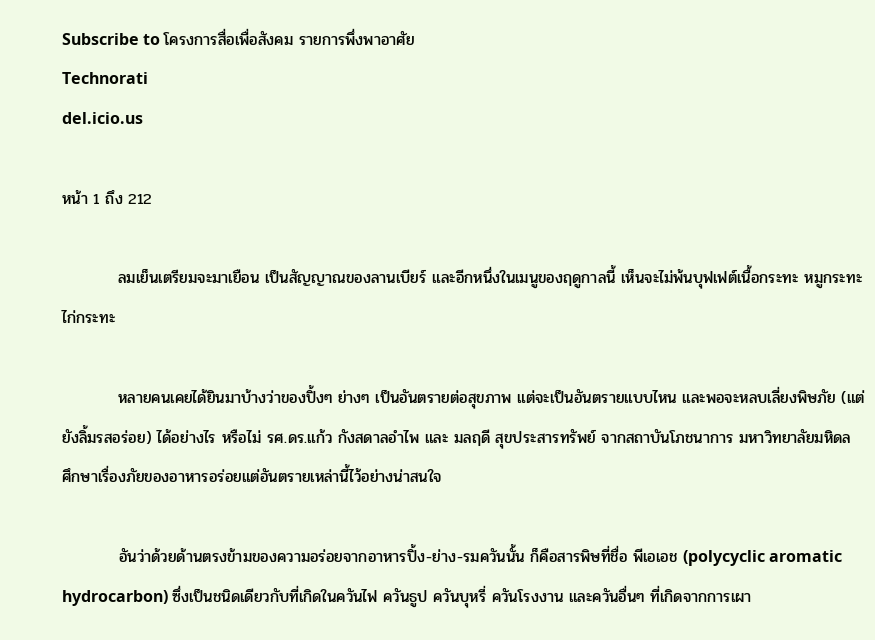Subscribe to โครงการสื่อเพื่อสังคม รายการพึ่งพาอาศัย
Technorati
del.icio.us

หน้า 1 ถึง 212

          ลมเย็นเตรียมจะมาเยือน เป็นสัญญาณของลานเบียร์ และอีกหนึ่งในเมนูของฤดูกาลนี้ เห็นจะไม่พ้นบุฟเฟต์เนื้อกระทะ หมูกระทะ ไก่กระทะ

          หลายคนเคยได้ยินมาบ้างว่าของปิ้งๆ ย่างๆ เป็นอันตรายต่อสุขภาพ แต่จะเป็นอันตรายแบบไหน และพอจะหลบเลี่ยงพิษภัย (แต่ยังลิ้มรสอร่อย) ได้อย่างไร หรือไม่ รศ.ดร.แก้ว กังสดาลอำไพ และ มลฤดี สุขประสารทรัพย์ จากสถาบันโภชนาการ มหาวิทยาลัยมหิดล ศึกษาเรื่องภัยของอาหารอร่อยแต่อันตรายเหล่านี้ไว้อย่างน่าสนใจ

          อันว่าด้วยด้านตรงข้ามของความอร่อยจากอาหารปิ้ง-ย่าง-รมควันนั้น ก็คือสารพิษที่ชื่อ พีเอเอช (polycyclic aromatic hydrocarbon) ซึ่งเป็นชนิดเดียวกับที่เกิดในควันไฟ ควันธูป ควันบุหรี่ ควันโรงงาน และควันอื่นๆ ที่เกิดจากการเผา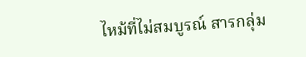ไหม้ที่ไม่สมบูรณ์ สารกลุ่ม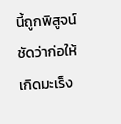นี้ถูกพิสูจน์ชัดว่าก่อให้เกิดมะเร็ง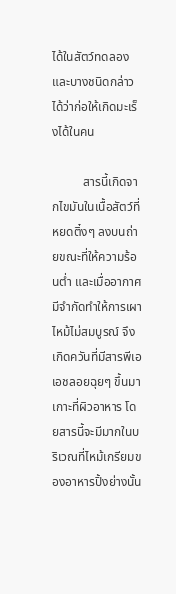ได้ในสัตว์ทดลอง และบางชนิดกล่าวได้ว่าก่อให้เกิดมะเร็งได้ในคน

          สารนี้เกิดจากไขมันในเนื้อสัตว์ที่หยดติ๋งๆ ลงบนถ่ายขณะที่ให้ความร้อนต่ำ และเมื่ออากาศมีจำกัดทำให้การเผาไหม้ไม่สมบูรณ์ จึงเกิดควันที่มีสารพีเอเอชลอยฉุยๆ ขึ้นมาเกาะที่ผิวอาหาร โดยสารนี้จะมีมากในบริเวณที่ไหม้เกรียมของอาหารปิ้งย่างนั้น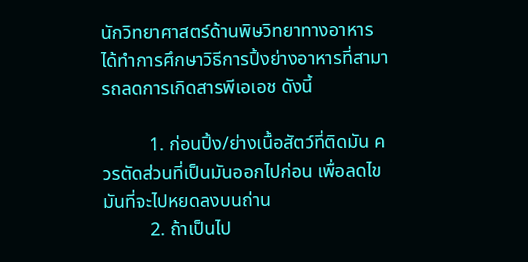นักวิทยาศาสตร์ด้านพิษวิทยาทางอาหาร ได้ทำการศึกษาวิธีการปิ้งย่างอาหารที่สามารถลดการเกิดสารพีเอเอช ดังนี้

          1. ก่อนปิ้ง/ย่างเนื้อสัตว์ที่ติดมัน ควรตัดส่วนที่เป็นมันออกไปก่อน เพื่อลดไขมันที่จะไปหยดลงบนถ่าน
          2. ถ้าเป็นไป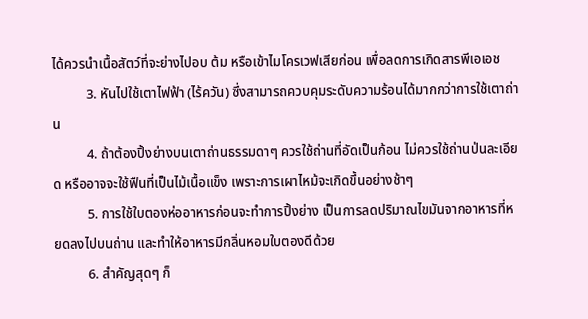ได้ควรนำเนื้อสัตว์ที่จะย่างไปอบ ต้ม หรือเข้าไมโครเวฟเสียก่อน เพื่อลดการเกิดสารพีเอเอช
          3. หันไปใช้เตาไฟฟ้า (ไร้ควัน) ซึ่งสามารถควบคุมระดับความร้อนได้มากกว่าการใช้เตาถ่าน
          4. ถ้าต้องปิ้งย่างบนเตาถ่านธรรมดาๆ ควรใช้ถ่านที่อัดเป็นก้อน ไม่ควรใช้ถ่านป่นละเอียด หรืออาจจะใช้ฟืนที่เป็นไม้เนื้อแข็ง เพราะการเผาไหม้จะเกิดขึ้นอย่างช้าๆ
          5. การใช้ใบตองห่ออาหารก่อนจะทำการปิ้งย่าง เป็นการลดปริมาณไขมันจากอาหารที่หยดลงไปบนถ่าน และทำให้อาหารมีกลิ่นหอมใบตองดีด้วย
          6. สำคัญสุดๆ ก็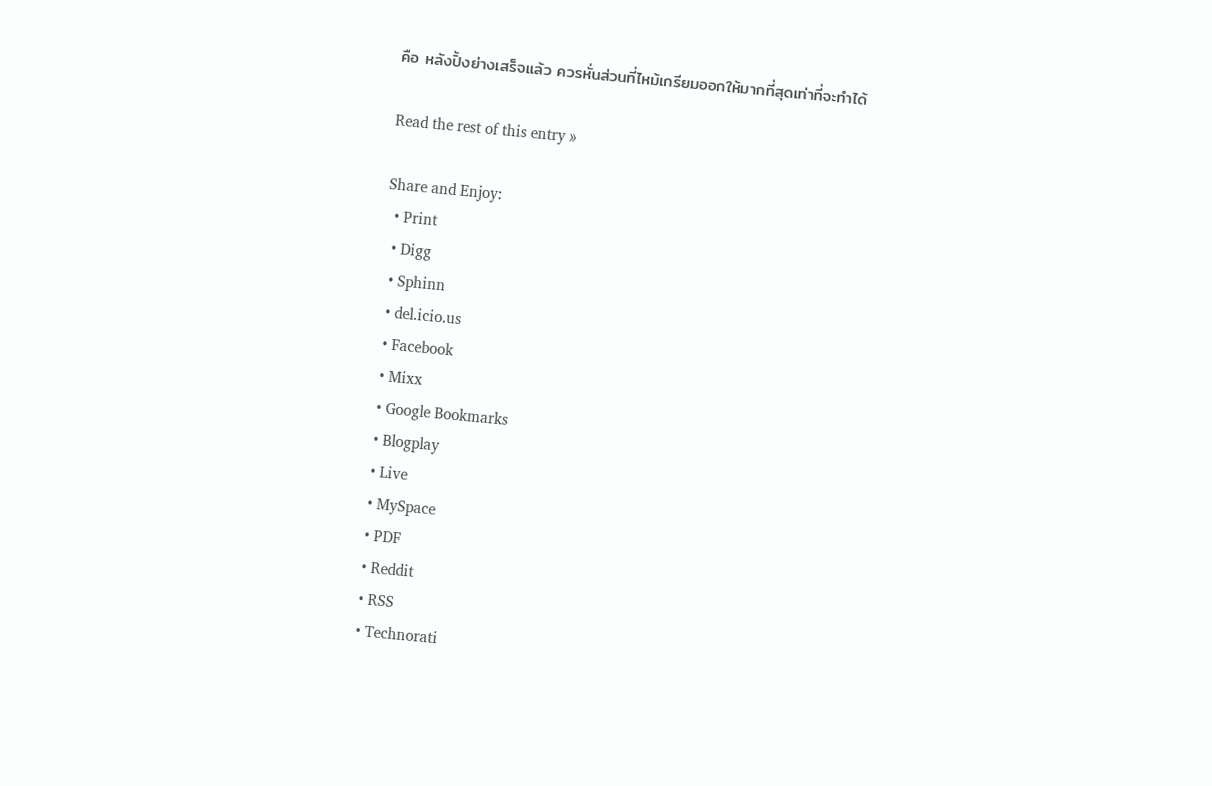คือ หลังปิ้งย่างเสร็จแล้ว ควรหั่นส่วนที่ไหม้เกรียมออกให้มากที่สุดเท่าที่จะทำได้

Read the rest of this entry »

Share and Enjoy:
  • Print
  • Digg
  • Sphinn
  • del.icio.us
  • Facebook
  • Mixx
  • Google Bookmarks
  • Blogplay
  • Live
  • MySpace
  • PDF
  • Reddit
  • RSS
  • Technorati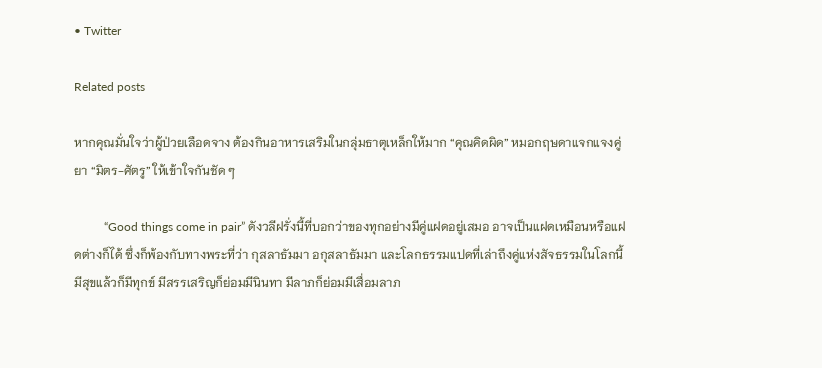• Twitter

Related posts

หากคุณมั่นใจว่าผู้ป่วยเลือดจาง ต้องกินอาหารเสริมในกลุ่มธาตุเหล็กให้มาก “คุณคิดผิด” หมอกฤษดาแจกแจงคู่ยา “มิตร-ศัตรู” ให้เข้าใจกันชัด ๆ

          “Good things come in pair” ดังวลีฝรั่งนี้ที่บอกว่าของทุกอย่างมีคู่แฝดอยู่เสมอ อาจเป็นแฝดเหมือนหรือแฝดต่างก็ได้ ซึ่งก็พ้องกับทางพระที่ว่า กุสลาธัมมา อกุสลาธัมมา และโลกธรรมแปดที่เล่าถึงคู่แห่งสัจธรรมในโลกนี้ มีสุขแล้วก็มีทุกข์ มีสรรเสริญก็ย่อมมีนินทา มีลาภก็ย่อมมีเสื่อมลาภ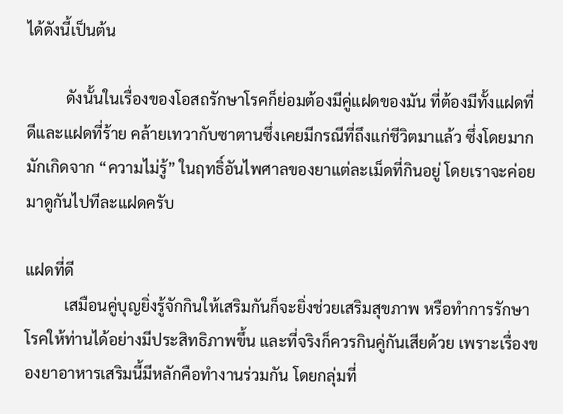ได้ดังนี้เป็นต้น

          ดังนั้นในเรื่องของโอสถรักษาโรคก็ย่อมต้องมีคู่แฝดของมัน ที่ต้องมีทั้งแฝดที่ดีและแฝดที่ร้าย คล้ายเทวากับซาตานซึ่งเคยมีกรณีที่ถึงแก่ชีวิตมาแล้ว ซึ่งโดยมากมักเกิดจาก “ความไม่รู้” ในฤทธิ์อันไพศาลของยาแต่ละเม็ดที่กินอยู่ โดยเราจะค่อยมาดูกันไปทีละแฝดครับ

แฝดที่ดี
          เสมือนคู่บุญยิ่งรู้จักกินให้เสริมกันก็จะยิ่งช่วยเสริมสุขภาพ หรือทำการรักษาโรคให้ท่านได้อย่างมีประสิทธิภาพขึ้น และที่จริงก็ควรกินคู่กันเสียด้วย เพราะเรื่องของยาอาหารเสริมนี้มีหลักคือทำงานร่วมกัน โดยกลุ่มที่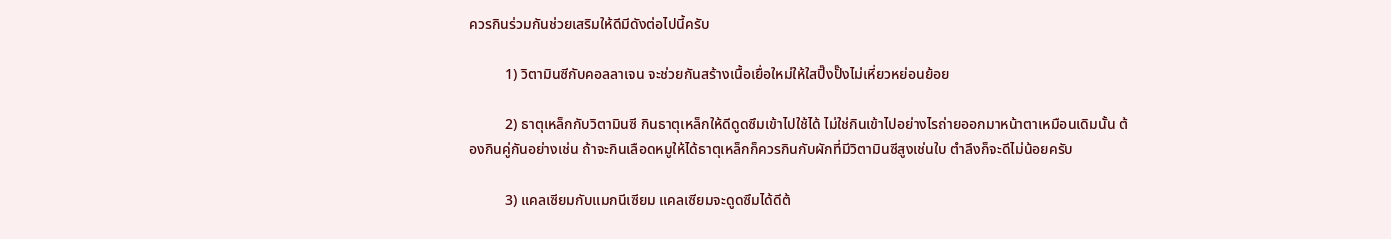ควรกินร่วมกันช่วยเสริมให้ดีมีดังต่อไปนี้ครับ

          1) วิตามินซีกับคอลลาเจน จะช่วยกันสร้างเนื้อเยื่อใหม่ให้ใสปิ๊งปั๊งไม่เหี่ยวหย่อนย้อย

          2) ธาตุเหล็กกับวิตามินซี กินธาตุเหล็กให้ดีดูดซึมเข้าไปใช้ได้ ไม่ใช่กินเข้าไปอย่างไรถ่ายออกมาหน้าตาเหมือนเดิมนั้น ต้องกินคู่กันอย่างเช่น ถ้าจะกินเลือดหมูให้ได้ธาตุเหล็กก็ควรกินกับผักที่มีวิตามินซีสูงเช่นใบ ตำลึงก็จะดีไม่น้อยครับ

          3) แคลเซียมกับแมกนีเซียม แคลเซียมจะดูดซึมได้ดีต้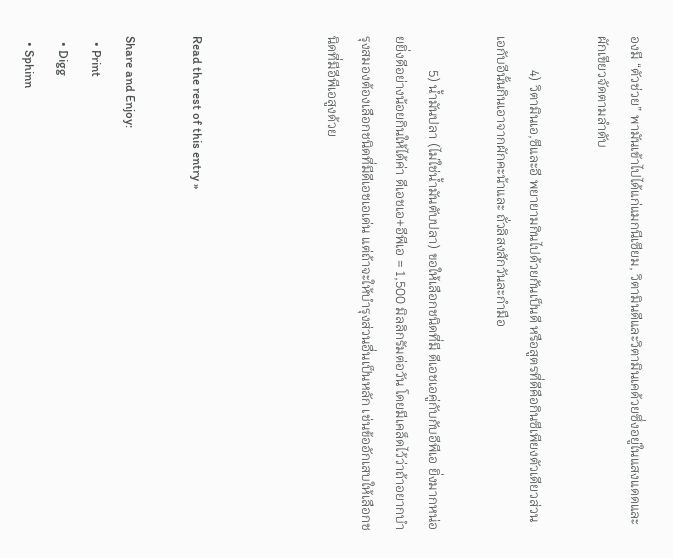องมี “ตัวช่วย” พามันเข้าไปได้แก่แมกนีเซียม, วิตามินดีและวิตามินเคด้วยซึ่งอยู่ในแสงแดดและผักเขียวจัดตามลำดับ

          4) วิตามินเอ,ซีและอี พยายามกินไปด้วยกันเป็นดี หรือสูตรที่ดีคือกินซีเพียงตัวเดียวส่วนเอกับอีนั้นกินเอาจากผักคะน้าและ ถั่วลิสงสักวันละกำมือ

          5) น้ำมันปลา (ไม่ใช่น้ำมันตับปลา) ขอให้เลือกชนิดที่มี ดีเอชเอคู่กับกับอีพีเอ ยิ่งมากหน่อยยิ่งดีอย่างน้อยกินให้ได้ค่า ดีเอชเอ+อีพีเอ = 1,500 มิลลิกรัมต่อวัน โดยมีเคล็ดไว้ว่าถ้าอยากบำรุงสมองต้องเลือกชนิดที่มีดีเอชเอเด่น แต่ถ้าจะให้บำรุงส่วนอื่นเป็นหลัก เช่นข้ออักเสบให้เลือกชนิดที่มีอีพีเอสูงด้วย



Read the rest of this entry »

Share and Enjoy:
  • Print
  • Digg
  • Sphinn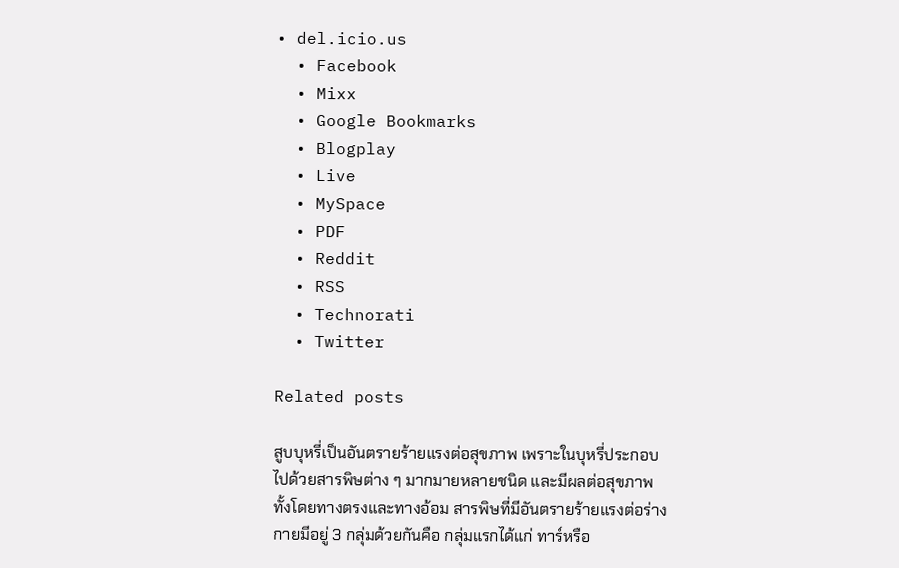• del.icio.us
  • Facebook
  • Mixx
  • Google Bookmarks
  • Blogplay
  • Live
  • MySpace
  • PDF
  • Reddit
  • RSS
  • Technorati
  • Twitter

Related posts

สูบบุหรี่เป็นอันตรายร้ายแรงต่อสุขภาพ เพราะในบุหรี่ประกอบไปด้วยสารพิษต่าง ๆ มากมายหลายชนิด และมีผลต่อสุขภาพทั้งโดยทางตรงและทางอ้อม สารพิษที่มีอันตรายร้ายแรงต่อร่างกายมีอยู่ 3 กลุ่มด้วยกันคือ กลุ่มแรกได้แก่ ทาร์หรือ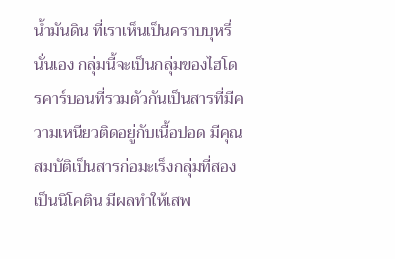น้ำมันดิน ที่เราเห็นเป็นคราบบุหรี่นั่นเอง กลุ่มนี้จะเป็นกลุ่มของไฮโดรคาร์บอนที่รวมตัวกันเป็นสารที่มีความเหนียวติดอยู่กับเนื้อปอด มีคุณสมบัติเป็นสารก่อมะเร็งกลุ่มที่สองเป็นนิโคติน มีผลทำให้เสพ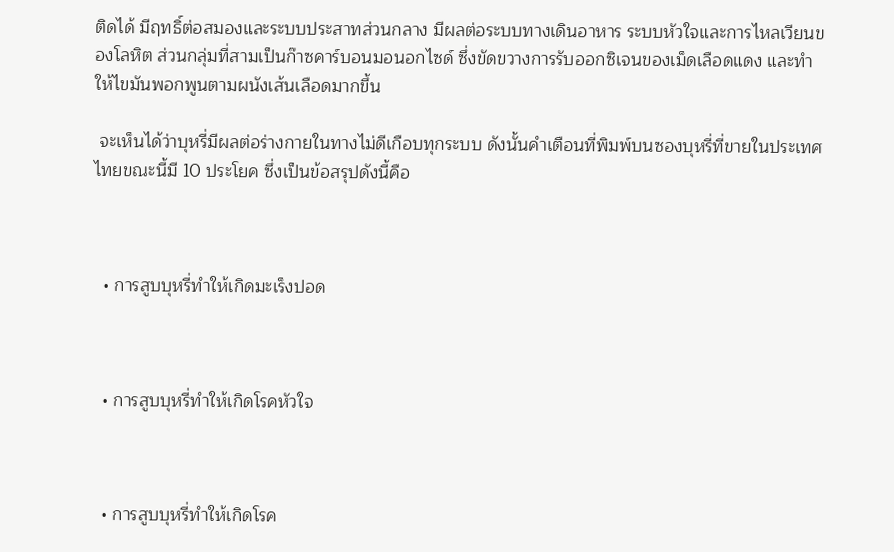ติดได้ มีฤทธิ์ต่อสมองและระบบประสาทส่วนกลาง มีผลต่อระบบทางเดินอาหาร ระบบหัวใจและการไหลเวียนของโลหิต ส่วนกลุ่มที่สามเป็นก๊าซคาร์บอนมอนอกไซด์ ซึ่งขัดขวางการรับออกซิเจนของเม็ดเลือดแดง และทำให้ไขมันพอกพูนตามผนังเส้นเลือดมากขึ้น

 จะเห็นได้ว่าบุหรี่มีผลต่อร่างกายในทางไม่ดีเกือบทุกระบบ ดังนั้นคำเตือนที่พิมพ์บนซองบุหรี่ที่ขายในประเทศไทยขณะนี้มี 10 ประโยค ซึ่งเป็นข้อสรุปดังนี้คือ



  • การสูบบุหรี่ทำให้เกิดมะเร็งปอด



  • การสูบบุหรี่ทำให้เกิดโรคหัวใจ



  • การสูบบุหรี่ทำให้เกิดโรค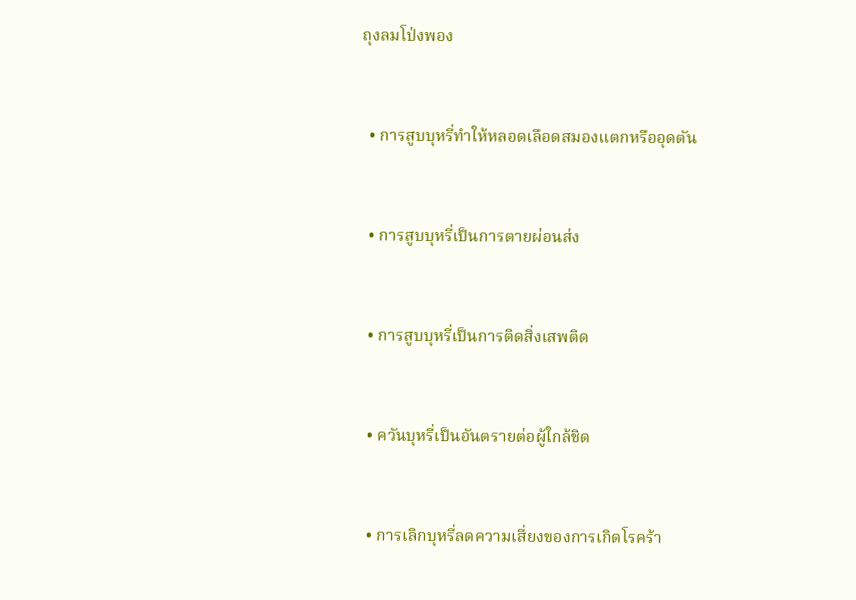ถุงลมโป่งพอง



  • การสูบบุหรี่ทำให้หลอดเลือดสมองแตกหรืออุดตัน



  • การสูบบุหรี่เป็นการตายผ่อนส่ง



  • การสูบบุหรี่เป็นการติดสิ่งเสพติด



  • ควันบุหรี่เป็นอันตรายต่อผู้ใกล้ชิด



  • การเลิกบุหรี่ลดความเสี่ยงของการเกิดโรคร้า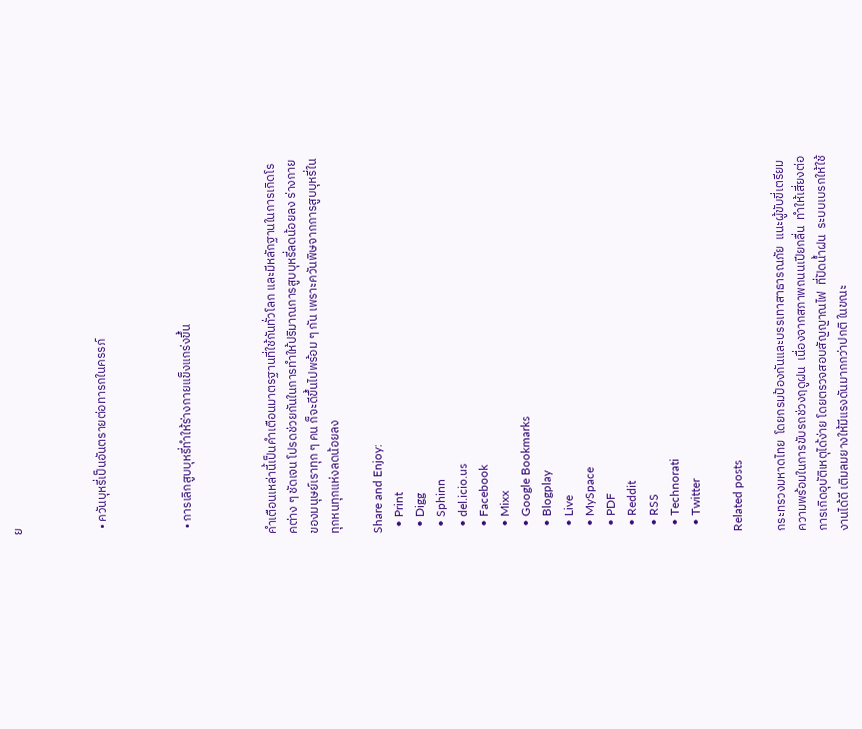ย



  • ควันบุหรี่เป็นอันตรายต่อทารกในครรภ์



  • การเลิกสูบบุหรี่ทำให้ร่างกายแข็งแกร่งขึ้น



คำเตือนเหล่านี้เป็นคำเตือนมาตรฐานที่ใช้กันทั่วโลก และมีหลักฐานในการเกิดโรคต่าง ๆ ชัดเจน โปรดช่วยกันในการทำให้ปริมาณการสูบบุหรี่ลดน้อยลง ร่างกายของมนุษย์เราทุก ๆ คน ก็จะดีขึ้นไปพร้อม ๆ กัน เพราะควันพิษจากการสูบบุหรี่ในทุกหนทุกแห่งลดน้อยลง

Share and Enjoy:
  • Print
  • Digg
  • Sphinn
  • del.icio.us
  • Facebook
  • Mixx
  • Google Bookmarks
  • Blogplay
  • Live
  • MySpace
  • PDF
  • Reddit
  • RSS
  • Technorati
  • Twitter

Related posts

กระทรวงมหาดไทย  โดยกรมป้องกันและบรรเทาสาธารณภัย  แนะผู้ขับขี่เตรียมความพร้อมในการขับรถช่วงฤดูฝน  เนื่องจากสภาพถนนเปียกลื่น  ทำให้เสี่ยงต่อการเกิดอุบัติเหตุได้ง่าย โดยตรวจสอบสัญญาณไฟ  ที่ปัดน้ำฝน  ระบบเบรกให้ใช้งานได้ดี เติมลมยางให้มีแรงดันมากกว่าปกติ ในขณะ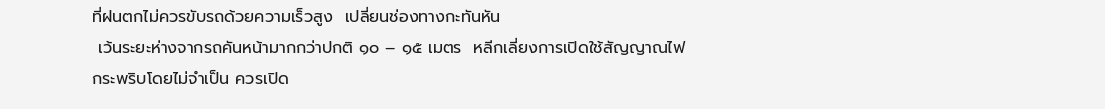ที่ฝนตกไม่ควรขับรถด้วยความเร็วสูง  เปลี่ยนช่องทางกะทันหัน
 เว้นระยะห่างจากรถคันหน้ามากกว่าปกติ ๑๐ – ๑๕ เมตร  หลีกเลี่ยงการเปิดใช้สัญญาณไฟกระพริบโดยไม่จำเป็น ควรเปิด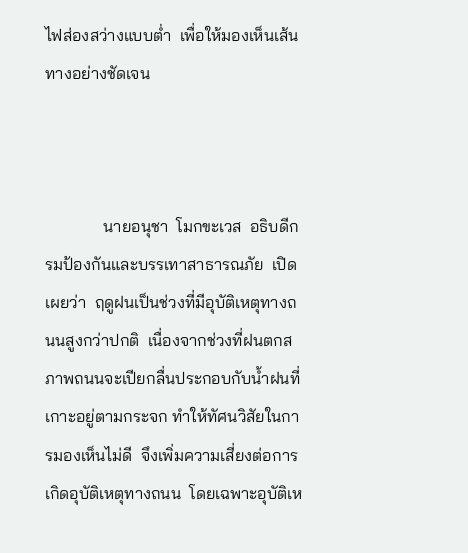ไฟส่องสว่างแบบต่ำ  เพื่อให้มองเห็นเส้นทางอย่างชัดเจน



              นายอนุชา  โมกขะเวส  อธิบดีกรมป้องกันและบรรเทาสาธารณภัย  เปิดเผยว่า  ฤดูฝนเป็นช่วงที่มีอุบัติเหตุทางถนนสูงกว่าปกติ  เนื่องจากช่วงที่ฝนตกสภาพถนนจะเปียกลื่นประกอบกับน้ำฝนที่เกาะอยู่ตามกระจก ทำให้ทัศนวิสัยในการมองเห็นไม่ดี  จึงเพิ่มความเสี่ยงต่อการเกิดอุบัติเหตุทางถนน  โดยเฉพาะอุบัติเห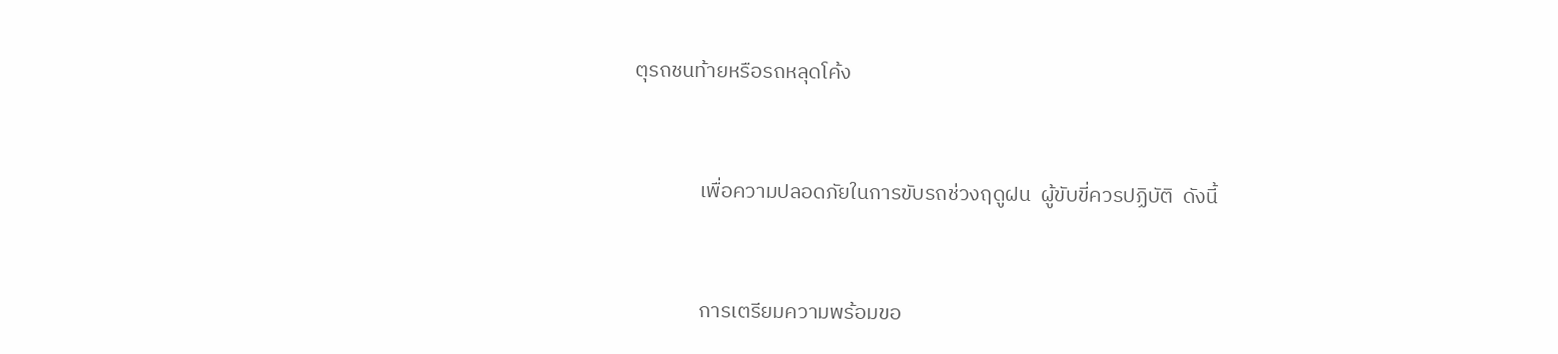ตุรถชนท้ายหรือรถหลุดโค้ง



              เพื่อความปลอดภัยในการขับรถช่วงฤดูฝน  ผู้ขับขี่ควรปฏิบัติ  ดังนี้



              การเตรียมความพร้อมขอ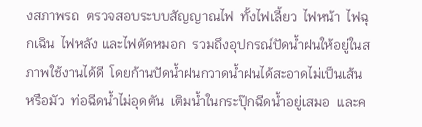งสภาพรถ  ตรวจสอบระบบสัญญาณไฟ  ทั้งไฟเลี้ยว  ไฟหน้า  ไฟฉุกเฉิน  ไฟหลัง และไฟตัดหมอก  รวมถึงอุปกรณ์ปัดน้ำฝนให้อยู่ในสภาพใช้งานได้ดี  โดยก้านปัดน้ำฝนกวาดน้ำฝนได้สะอาดไม่เป็นเส้นหรือมัว  ท่อฉีดน้ำไม่อุดตัน  เติมน้ำในกระปุ๊กฉีดน้ำอยู่เสมอ  และค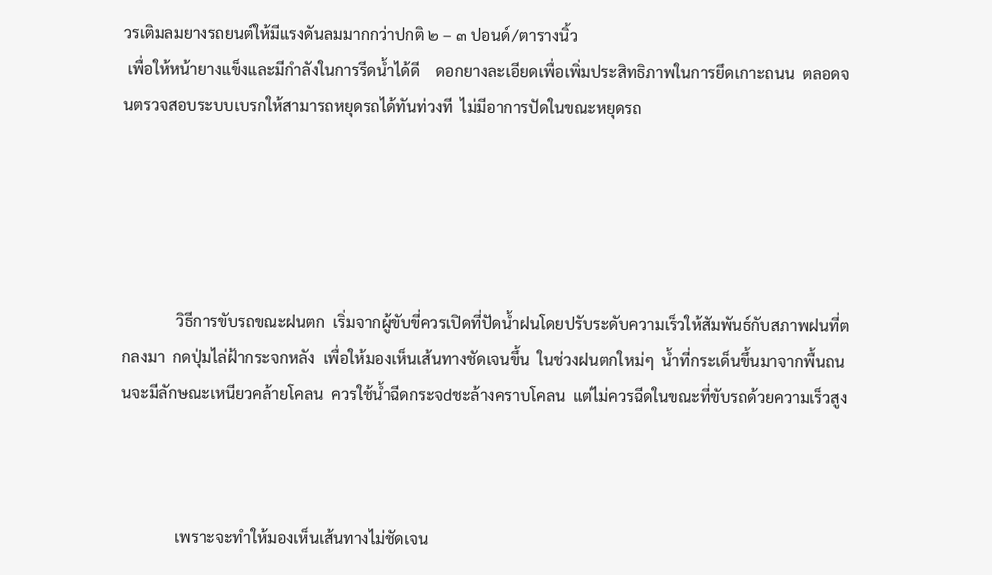วรเติมลมยางรถยนต์ให้มีแรงดันลมมากกว่าปกติ ๒ – ๓ ปอนด์/ตารางนิ้ว
 เพื่อให้หน้ายางแข็งและมีกำลังในการรีดน้ำได้ดี    ดอกยางละเอียดเพื่อเพิ่มประสิทธิภาพในการยึดเกาะถนน  ตลอดจนตรวจสอบระบบเบรกให้สามารถหยุดรถได้ทันท่วงที  ไม่มีอาการปัดในขณะหยุดรถ





              วิธีการขับรถขณะฝนตก  เริ่มจากผู้ขับขี่ควรเปิดที่ปัดน้ำฝนโดยปรับระดับความเร็วให้สัมพันธ์กับสภาพฝนที่ตกลงมา  กดปุ่มไล่ฝ้ากระจกหลัง  เพื่อให้มองเห็นเส้นทางชัดเจนขึ้น  ในช่วงฝนตกใหม่ๆ  น้ำที่กระเด็นขึ้นมาจากพื้นถนนจะมีลักษณะเหนียวคล้ายโคลน  ควรใช้น้ำฉีดกระจdชะล้างคราบโคลน  แต่ไม่ควรฉีดในขณะที่ขับรถด้วยความเร็วสูง



              เพราะจะทำให้มองเห็นเส้นทางไม่ชัดเจน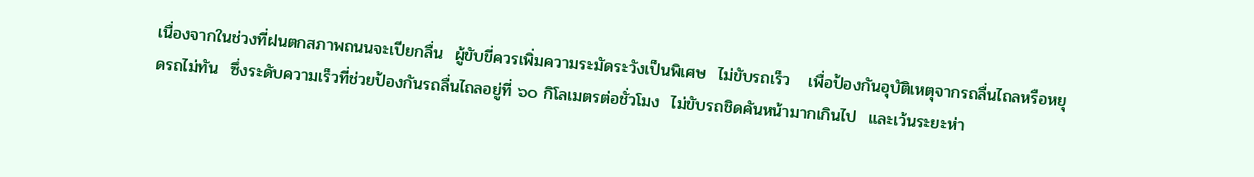เนื่องจากในช่วงที่ฝนตกสภาพถนนจะเปียกลื่น  ผู้ขับขี่ควรเพิ่มความระมัดระวังเป็นพิเศษ  ไม่ขับรถเร็ว   เพื่อป้องกันอุบัติเหตุจากรถลื่นไถลหรือหยุดรถไม่ทัน  ซึ่งระดับความเร็วที่ช่วยป้องกันรถลื่นไถลอยู่ที่ ๖๐ กิโลเมตรต่อชั่วโมง  ไม่ขับรถชิดคันหน้ามากเกินไป  และเว้นระยะห่า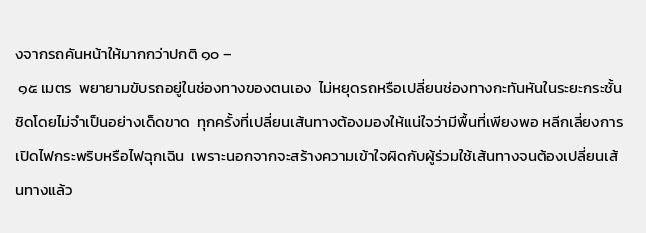งจากรถคันหน้าให้มากกว่าปกติ ๑๐ –
 ๑๕ เมตร  พยายามขับรถอยู่ในช่องทางของตนเอง  ไม่หยุดรถหรือเปลี่ยนช่องทางกะทันหันในระยะกระชั้นชิดโดยไม่จำเป็นอย่างเด็ดขาด  ทุกครั้งที่เปลี่ยนเส้นทางต้องมองให้แน่ใจว่ามีพื้นที่เพียงพอ หลีกเลี่ยงการเปิดไฟกระพริบหรือไฟฉุกเฉิน  เพราะนอกจากจะสร้างความเข้าใจผิดกับผู้ร่วมใช้เส้นทางจนต้องเปลี่ยนเส้นทางแล้ว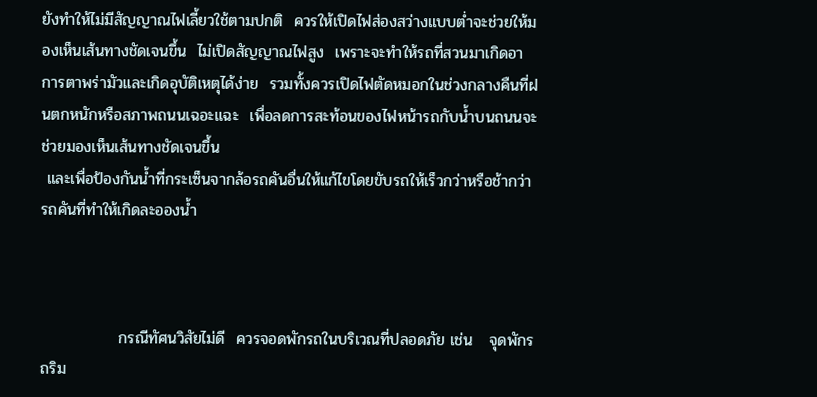ยังทำให้ไม่มีสัญญาณไฟเลี้ยวใช้ตามปกติ  ควรให้เปิดไฟส่องสว่างแบบต่ำจะช่วยให้มองเห็นเส้นทางชัดเจนขึ้น  ไม่เปิดสัญญาณไฟสูง  เพราะจะทำให้รถที่สวนมาเกิดอาการตาพร่ามัวและเกิดอุบัติเหตุได้ง่าย  รวมทั้งควรเปิดไฟตัดหมอกในช่วงกลางคืนที่ฝนตกหนักหรือสภาพถนนเฉอะแฉะ  เพื่อลดการสะท้อนของไฟหน้ารถกับน้ำบนถนนจะช่วยมองเห็นเส้นทางชัดเจนขึ้น
 และเพื่อป้องกันน้ำที่กระเซ็นจากล้อรถคันอื่นให้แก้ไขโดยขับรถให้เร็วกว่าหรือช้ากว่ารถคันที่ทำให้เกิดละอองน้ำ



              กรณีทัศนวิสัยไม่ดี  ควรจอดพักรถในบริเวณที่ปลอดภัย เช่น   จุดพักรถริม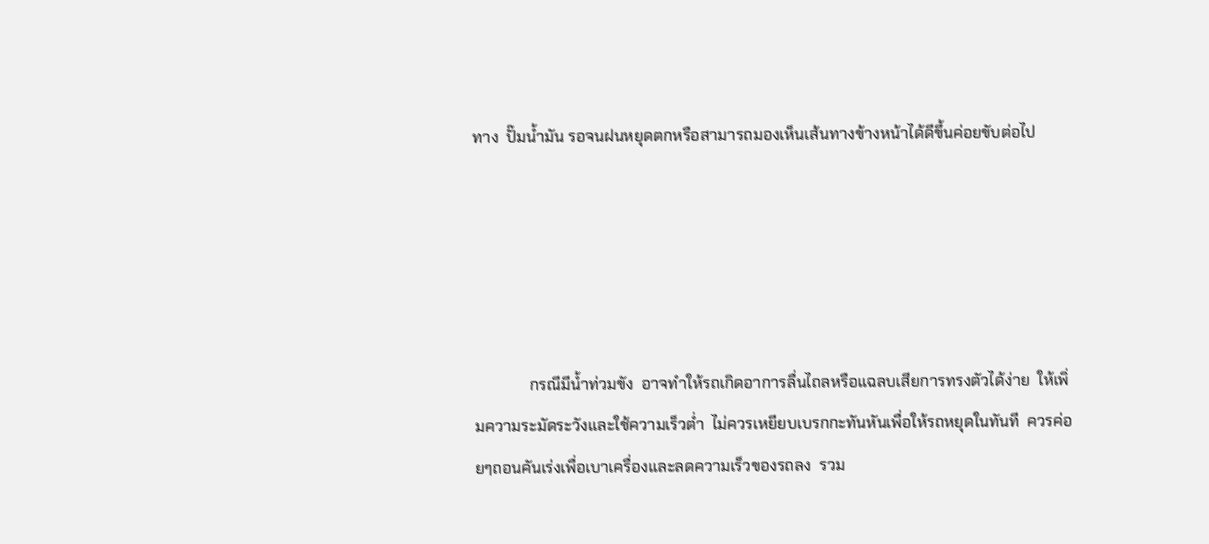ทาง  ปั๊มน้ำมัน รอจนฝนหยุดตกหรือสามารถมองเห็นเส้นทางข้างหน้าได้ดีขึ้นค่อยขับต่อไป





              กรณีมีน้ำท่วมขัง  อาจทำให้รถเกิดอาการลื่นไถลหรือแฉลบเสียการทรงตัวได้ง่าย  ให้เพิ่มความระมัดระวังและใช้ความเร็วต่ำ  ไม่ควรเหยียบเบรกกะทันหันเพื่อให้รถหยุดในทันที  ควรค่อยๆถอนคันเร่งเพื่อเบาเครื่องและลดความเร็วของรถลง  รวม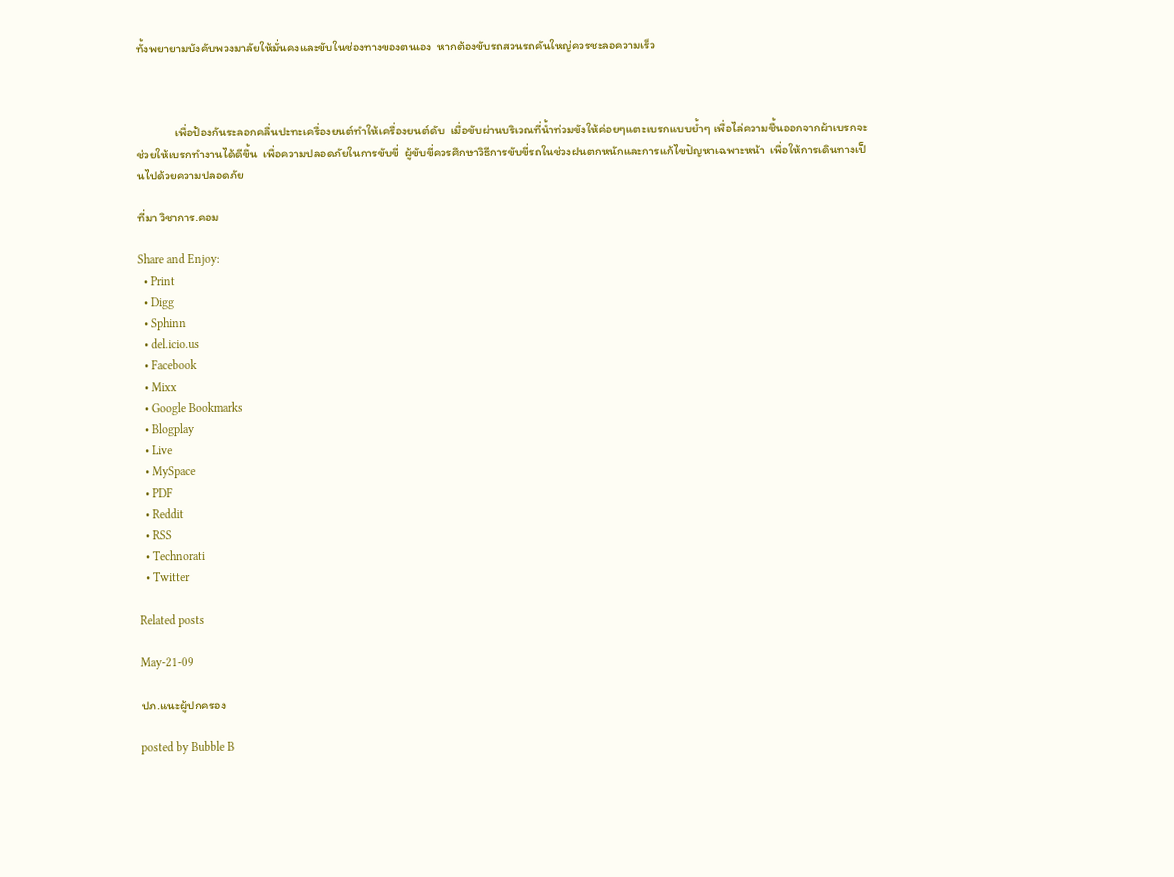ทั้งพยายามบังคับพวงมาลัยให้มั่นคงและขับในช่องทางของตนเอง  หากต้องขับรถสวนรถคันใหญ่ควรชะลอความเร็ว



              เพื่อป้องกันระลอกคลื่นปะทะเครื่องยนต์ทำให้เครื่องยนต์ดับ  เมื่อขับผ่านบริเวณที่น้ำท่วมขังให้ค่อยๆแตะเบรกแบบย้ำๆ เพื่อไล่ความชื้นออกจากผ้าเบรกจะช่วยให้เบรกทำงานได้ดีขึ้น  เพื่อความปลอดภัยในการขับขี่  ผู้ขับขี่ควรศึกษาวิธีการขับขี่รถในช่วงฝนตกหนักและการแก้ไขปัญหาเฉพาะหน้า  เพื่อให้การเดินทางเป็นไปด้วยความปลอดภัย

ที่มา วิชาการ.คอม

Share and Enjoy:
  • Print
  • Digg
  • Sphinn
  • del.icio.us
  • Facebook
  • Mixx
  • Google Bookmarks
  • Blogplay
  • Live
  • MySpace
  • PDF
  • Reddit
  • RSS
  • Technorati
  • Twitter

Related posts

May-21-09

ปภ.แนะผู้ปกครอง

posted by Bubble B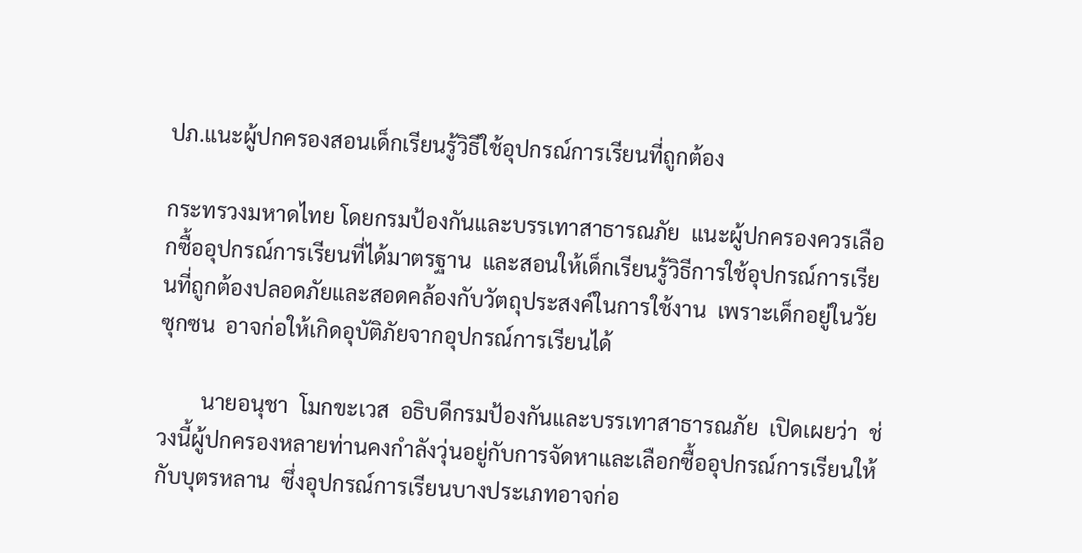ปภ.แนะผู้ปกครองสอนเด็กเรียนรู้วิธีใช้อุปกรณ์การเรียนที่ถูกต้อง

กระทรวงมหาดไทย โดยกรมป้องกันและบรรเทาสาธารณภัย  แนะผู้ปกครองควรเลือกซื้ออุปกรณ์การเรียนที่ได้มาตรฐาน  และสอนให้เด็กเรียนรู้วิธีการใช้อุปกรณ์การเรียนที่ถูกต้องปลอดภัยและสอดคล้องกับวัตถุประสงค์ในการใช้งาน  เพราะเด็กอยู่ในวัยซุกซน  อาจก่อให้เกิดอุบัติภัยจากอุปกรณ์การเรียนได้

        นายอนุชา  โมกขะเวส  อธิบดีกรมป้องกันและบรรเทาสาธารณภัย  เปิดเผยว่า  ช่วงนี้ผู้ปกครองหลายท่านคงกำลังวุ่นอยู่กับการจัดหาและเลือกซื้ออุปกรณ์การเรียนให้กับบุตรหลาน  ซึ่งอุปกรณ์การเรียนบางประเภทอาจก่อ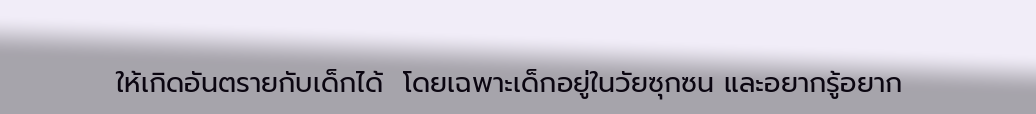ให้เกิดอันตรายกับเด็กได้  โดยเฉพาะเด็กอยู่ในวัยซุกซน และอยากรู้อยาก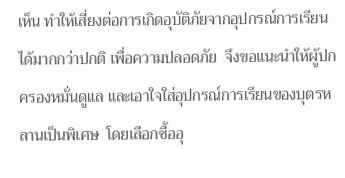เห็น ทำให้เสี่ยงต่อการเกิดอุบัติภัยจากอุปกรณ์การเรียนได้มากกว่าปกติ เพื่อความปลอดภัย  จึงขอแนะนำให้ผู้ปกครองหมั่นดูแล และเอาใจใส่อุปกรณ์การเรียนของบุตรหลานเป็นพิเศษ  โดยเลือกซื้ออุ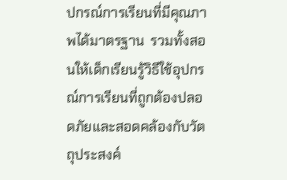ปกรณ์การเรียนที่มีคุณภาพได้มาตรฐาน  รวมทั้งสอนให้เด็กเรียนรู้วิธีใช้อุปกรณ์การเรียนที่ถูกต้องปลอดภัยและสอดคล้องกับวัตถุประสงค์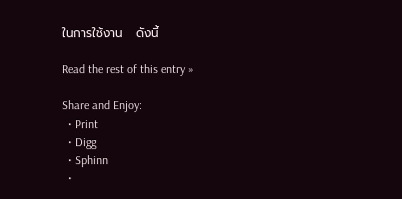ในการใช้งาน   ดังนี้

Read the rest of this entry »

Share and Enjoy:
  • Print
  • Digg
  • Sphinn
  •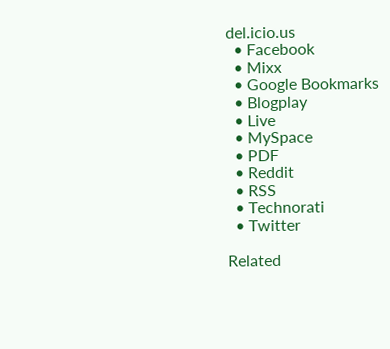del.icio.us
  • Facebook
  • Mixx
  • Google Bookmarks
  • Blogplay
  • Live
  • MySpace
  • PDF
  • Reddit
  • RSS
  • Technorati
  • Twitter

Related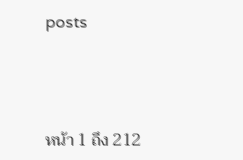posts



หน้า 1 ถึง 212